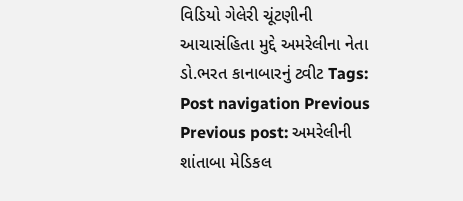વિડિયો ગેલેરી ચૂંટણીની આચાસંહિતા મુદ્દે અમરેલીના નેતા ડો.ભરત કાનાબારનું ટ્વીટ Tags: Post navigation Previous Previous post: અમરેલીની શાંતાબા મેડિકલ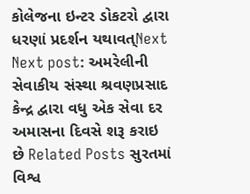કોલેજના ઇન્ટર ડોકટરો દ્વારા ધરણાં પ્રદર્શન યથાવત્Next Next post: અમરેલીની સેવાકીય સંસ્થા શ્રવણપ્રસાદ કેન્દ્ર દ્વારા વધુ એક સેવા દર અમાસના દિવસે શરૂ કરાઇ છે Related Posts સુરતમાં વિશ્વ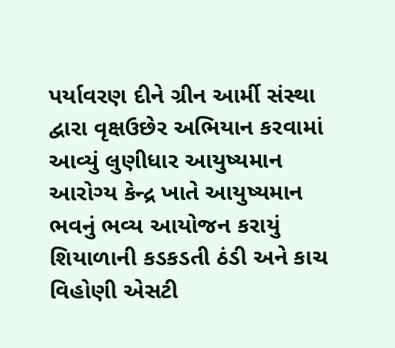પર્યાવરણ દીને ગ્રીન આર્મી સંસ્થા દ્વારા વૃક્ષઉછેર અભિયાન કરવામાં આવ્યું લુણીધાર આયુષ્યમાન આરોગ્ય કેન્દ્ર ખાતે આયુષ્યમાન ભવનું ભવ્ય આયોજન કરાયું શિયાળાની કડકડતી ઠંડી અને કાચ વિહોણી એસટી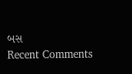બસ
Recent Comments